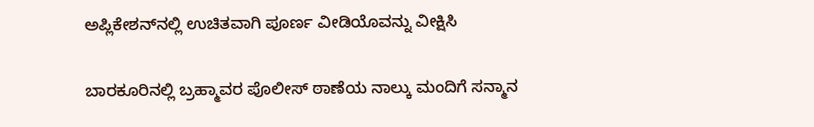ಅಪ್ಲಿಕೇಶನ್‌ನಲ್ಲಿ ಉಚಿತವಾಗಿ ಪೂರ್ಣ ವೀಡಿಯೊವನ್ನು ವೀಕ್ಷಿಸಿ

ಬಾರಕೂರಿನಲ್ಲಿ ಬ್ರಹ್ಮಾವರ ಪೊಲೀಸ್ ಠಾಣೆಯ ನಾಲ್ಕು ಮಂದಿಗೆ ಸನ್ಮಾನ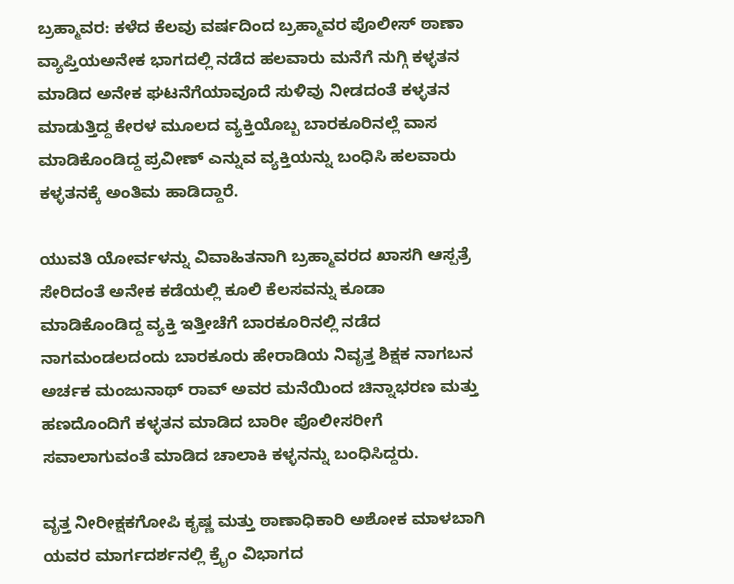ಬ್ರಹ್ಮಾವರ: ಕಳೆದ ಕೆಲವು ವರ್ಷದಿಂದ ಬ್ರಹ್ಮಾವರ ಪೊಲೀಸ್ ಠಾಣಾ ವ್ಯಾಪ್ತಿಯಅನೇಕ ಭಾಗದಲ್ಲಿ ನಡೆದ ಹಲವಾರು ಮನೆಗೆ ನುಗ್ಗಿ ಕಳ್ಳತನ ಮಾಡಿದ ಅನೇಕ ಘಟನೆಗೆಯಾವೂದೆ ಸುಳಿವು ನೀಡದಂತೆ ಕಳ್ಳತನ ಮಾಡುತ್ತಿದ್ದ ಕೇರಳ ಮೂಲದ ವ್ಯಕ್ತಿಯೊಬ್ಬ ಬಾರಕೂರಿನಲ್ಲೆ ವಾಸ ಮಾಡಿಕೊಂಡಿದ್ದ ಪ್ರವೀಣ್ ಎನ್ನುವ ವ್ಯಕ್ತಿಯನ್ನು ಬಂಧಿಸಿ ಹಲವಾರು ಕಳ್ಳತನಕ್ಕೆ ಅಂತಿಮ ಹಾಡಿದ್ದಾರೆ.

ಯುವತಿ ಯೋರ್ವಳನ್ನು ವಿವಾಹಿತನಾಗಿ ಬ್ರಹ್ಮಾವರದ ಖಾಸಗಿ ಆಸ್ಪತ್ರೆ ಸೇರಿದಂತೆ ಅನೇಕ ಕಡೆಯಲ್ಲಿ ಕೂಲಿ ಕೆಲಸವನ್ನು ಕೂಡಾ ಮಾಡಿಕೊಂಡಿದ್ದ ವ್ಯಕ್ತಿ ಇತ್ತೀಚೆಗೆ ಬಾರಕೂರಿನಲ್ಲಿ ನಡೆದ ನಾಗಮಂಡಲದಂದು ಬಾರಕೂರು ಹೇರಾಡಿಯ ನಿವೃತ್ತ ಶಿಕ್ಷಕ ನಾಗಬನ ಅರ್ಚಕ ಮಂಜುನಾಥ್ ರಾವ್ ಅವರ ಮನೆಯಿಂದ ಚಿನ್ನಾಭರಣ ಮತ್ತು ಹಣದೊಂದಿಗೆ ಕಳ್ಳತನ ಮಾಡಿದ ಬಾರೀ ಪೊಲೀಸರೀಗೆ ಸವಾಲಾಗುವಂತೆ ಮಾಡಿದ ಚಾಲಾಕಿ ಕಳ್ಳನನ್ನು ಬಂಧಿಸಿದ್ದರು.

ವೃತ್ತ ನೀರೀಕ್ಷಕಗೋಪಿ ಕೃಷ್ಣ ಮತ್ತು ಠಾಣಾಧಿಕಾರಿ ಅಶೋಕ ಮಾಳಬಾಗಿ ಯವರ ಮಾರ್ಗದರ್ಶನಲ್ಲಿ ಕ್ರೈಂ ವಿಭಾಗದ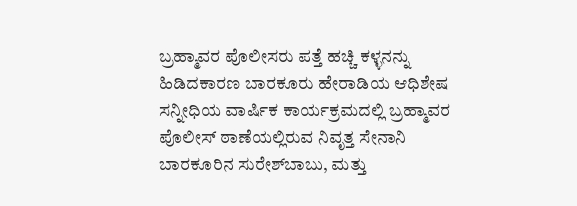ಬ್ರಹ್ಮಾವರ ಪೊಲೀಸರು ಪತ್ತೆ ಹಚ್ಚಿ ಕಳ್ಳನನ್ನು ಹಿಡಿದಕಾರಣ ಬಾರಕೂರು ಹೇರಾಡಿಯ ಆಧಿಶೇಷ ಸನ್ನೀಧಿಯ ವಾರ್ಷಿಕ ಕಾರ್ಯಕ್ರಮದಲ್ಲಿ ಬ್ರಹ್ಮಾವರ ಪೊಲೀಸ್ ಠಾಣೆಯಲ್ಲಿರುವ ನಿವೃತ್ತ ಸೇನಾನಿ ಬಾರಕೂರಿನ ಸುರೇಶ್‌ಬಾಬು, ಮತ್ತು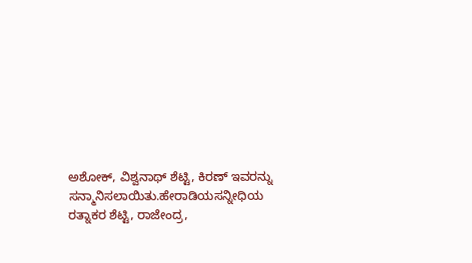ಅಶೋಕ್, ವಿಶ್ವನಾಥ್ ಶೆಟ್ಟಿ, ಕಿರಣ್ ಇವರನ್ನು ಸನ್ಮಾನಿಸಲಾಯಿತು.ಹೇರಾಡಿಯಸನ್ನೀಧಿಯ ರತ್ನಾಕರ ಶೆಟ್ಟಿ, ರಾಜೇಂದ್ರ,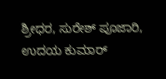ಶ್ರೀಧರ, ಸುರೇಶ್ ಪೂಜಾರಿ, ಉದಯ ಕುಮಾರ್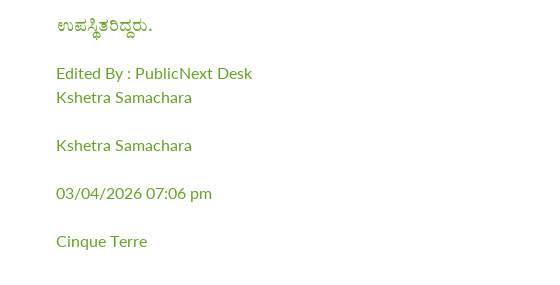ಉಪಸ್ಥಿತರಿದ್ದರು.

Edited By : PublicNext Desk
Kshetra Samachara

Kshetra Samachara

03/04/2026 07:06 pm

Cinque Terre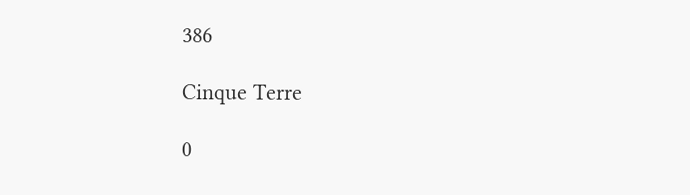386

Cinque Terre

0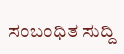ಸಂಬಂಧಿತ ಸುದ್ದಿ